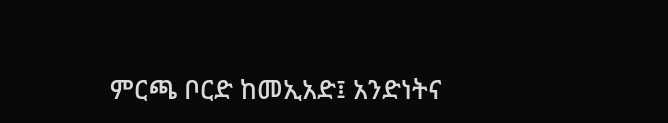ምርጫ ቦርድ ከመኢአድ፤ አንድነትና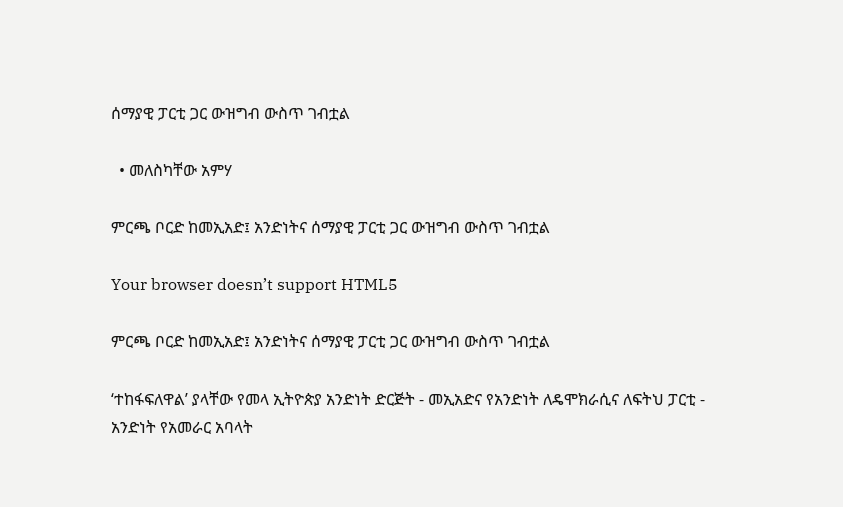ሰማያዊ ፓርቲ ጋር ውዝግብ ውስጥ ገብቷል

  • መለስካቸው አምሃ

ምርጫ ቦርድ ከመኢአድ፤ አንድነትና ሰማያዊ ፓርቲ ጋር ውዝግብ ውስጥ ገብቷል

Your browser doesn’t support HTML5

ምርጫ ቦርድ ከመኢአድ፤ አንድነትና ሰማያዊ ፓርቲ ጋር ውዝግብ ውስጥ ገብቷል

‘ተከፋፍለዋል’ ያላቸው የመላ ኢትዮጵያ አንድነት ድርጅት - መኢአድና የአንድነት ለዴሞክራሲና ለፍትህ ፓርቲ - አንድነት የአመራር አባላት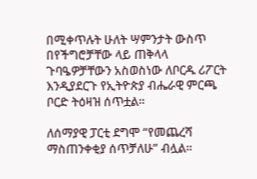በሚቀጥሉት ሁለት ሣምንታት ውስጥ በየችግሮቻቸው ላይ ጠቅላላ ጉባዔዎቻቸውን አስወስነው ለቦርዱ ሪፖርት እንዲያደርጉ የኢትዮጵያ ብሔራዊ ምርጫ ቦርድ ትዕዛዝ ሰጥቷል።

ለሰማያዊ ፓርቲ ደግሞ “የመጨረሻ ማስጠንቀቂያ ሰጥቻለሁ” ብሏል።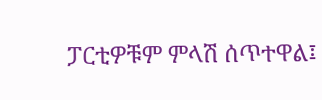ፓርቲዎቹም ምላሽ ሰጥተዋል፤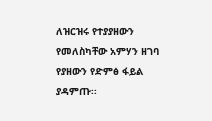ለዝርዝሩ የተያያዘውን የመለስካቸው አምሃን ዘገባ የያዘውን የድምፅ ፋይል ያዳምጡ፡፡